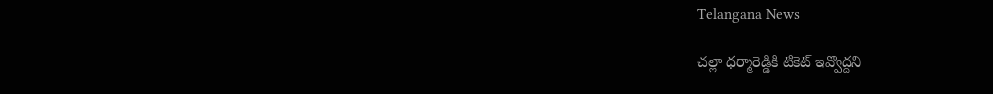Telangana News

చల్లా ధర్మారెడ్డికి టికెట్‌‌‌‌‌‌‌‌‌‌‌‌‌‌‌‌ ఇవ్వొద్దని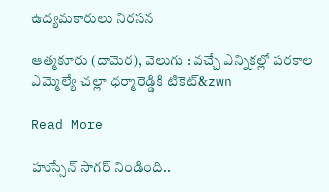ఉద్యమకారులు నిరసన

ఆత్మకూరు (దామెర), వెలుగు : వచ్చే ఎన్నికల్లో పరకాల ఎమ్మెల్యే చల్లా ధర్మారెడ్డికి టికెట్‌‌‌‌‌‌‌‌‌‌&zwn

Read More

హుస్సేన్ సాగ‌ర్ నిండింది..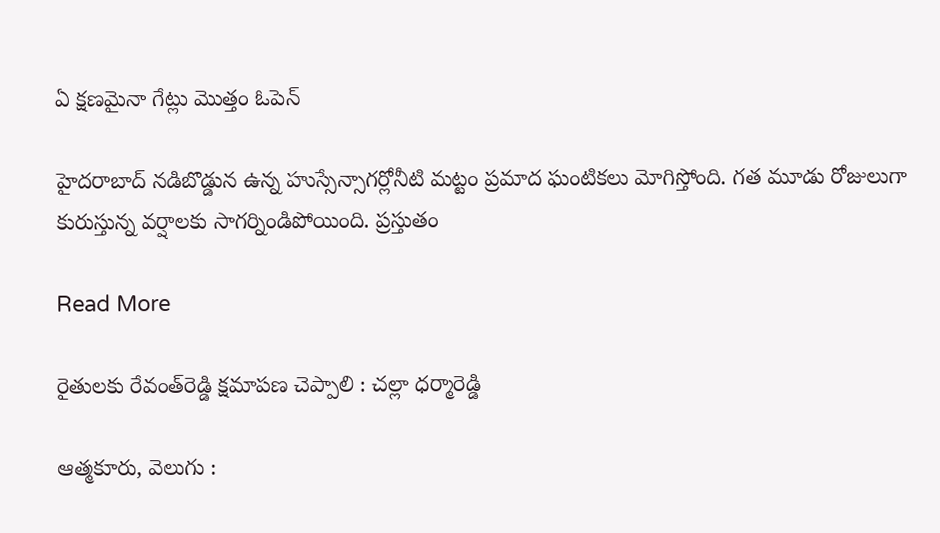ఏ క్షణమైనా గేట్లు మొత్తం ఓపెన్

హైదరాబాద్ నడిబొడ్డున ఉన్న హుస్సేన్సాగర్లోనీటి మట్టం ప్రమాద ఘంటికలు మోగిస్తోంది. గత మూడు రోజులుగా కురుస్తున్న వర్షాలకు సాగర్నిండిపోయింది. ప్రస్తుతం

Read More

రైతులకు రేవంత్‌‌‌‌‌‌‌‌‌‌‌‌‌‌‌‌రెడ్డి క్షమాపణ చెప్పాలి : చల్లా ధర్మారెడ్డి

ఆత్మకూరు, వెలుగు :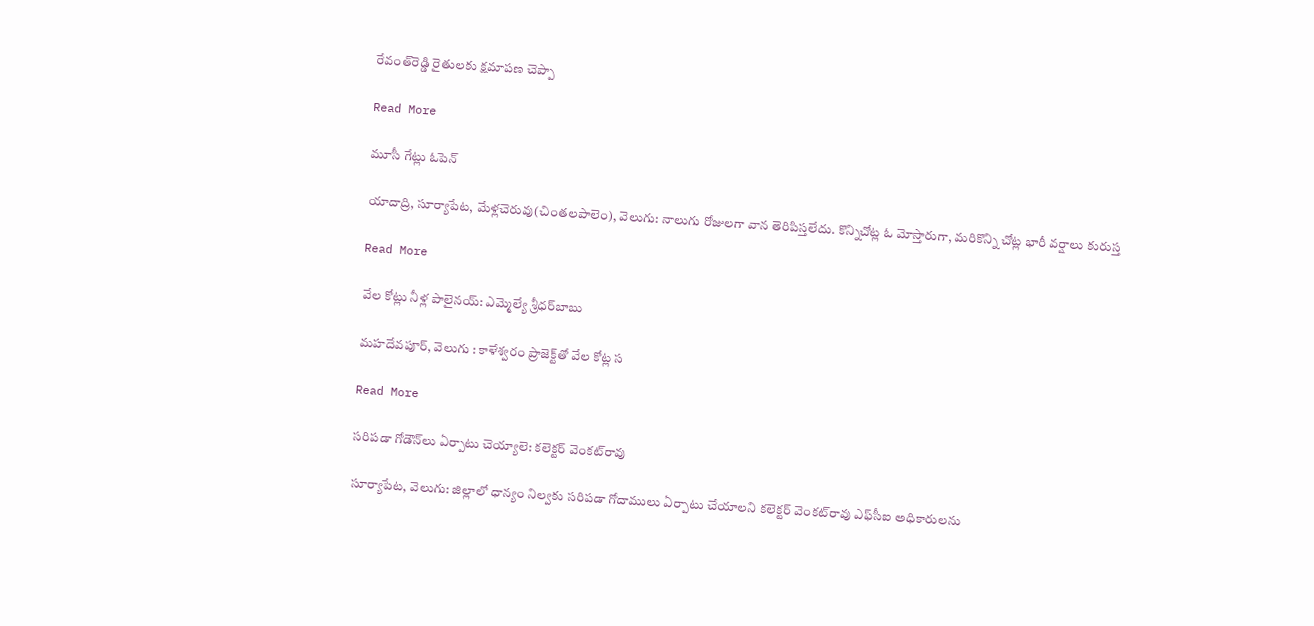రేవంత్‌‌‌‌‌‌‌‌‌‌‌‌‌‌‌‌రెడ్డి రైతులకు క్షమాపణ చెప్పా

Read More

మూసీ గేట్లు ఓపెన్

యాదాద్రి, సూర్యాపేట, మేళ్లచెరువు(చింతలపాలెం), వెలుగు: నాలుగు రోజులగా వాన తెరిపిస్తలేదు. కొన్నిచోట్ల ఓ మోస్తారుగా, మరికొన్ని చోట్ల భారీ వర్షాలు కురుస్త

Read More

వేల కోట్లు నీళ్ల పాలైనయ్‌‌‌‌‌‌‌‌‌‌‌‌‌‌‌‌: ఎమ్మెల్యే శ్రీధర్‌‌‌‌‌‌‌‌‌‌‌‌‌‌‌‌బాబు

మహదేవపూర్, వెలుగు : కాళేశ్వరం ప్రాజెక్ట్‌‌‌‌‌‌‌‌‌‌‌‌‌‌‌‌తో వేల కోట్ల స

Read More

సరిపడా గోడౌన్‌‌లు ఏర్పాటు చెయ్యాలె: కలెక్టర్ వెంకట్‌‌రావు

సూర్యాపేట, వెలుగు: జిల్లాలో ధాన్యం నిల్వకు సరిపడా గోదాములు ఏర్పాటు చేయాలని కలెక్టర్ వెంకట్‌‌రావు ఎఫ్‌‌సీఐ అధికారులను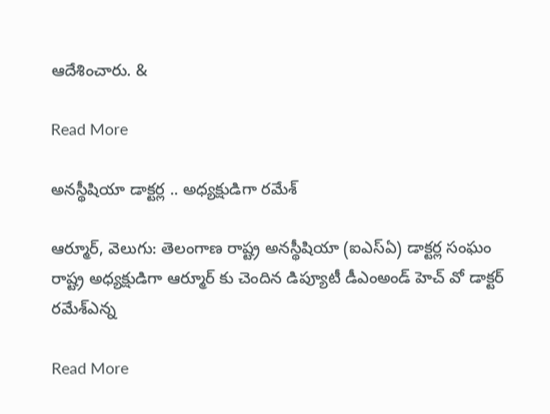ఆదేశించారు. &

Read More

అనస్థీషియా డాక్టర్ల .. అధ్యక్షుడిగా రమేశ్

ఆర్మూర్, వెలుగు: తెలంగాణ రాష్ట్ర అనస్థీషియా (ఐఎస్ఏ) డాక్టర్ల సంఘం రాష్ట్ర అధ్యక్షుడిగా ఆర్మూర్ కు చెందిన డిప్యూటీ డీఎంఅండ్ హెచ్ వో డాక్టర్ రమేశ్ఎన్న

Read More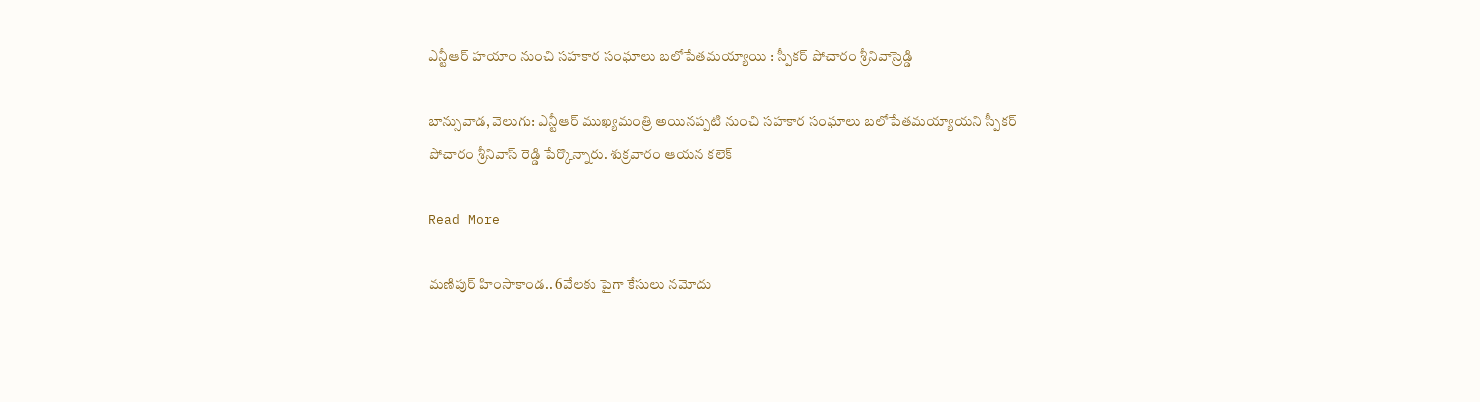ఎన్టీఆర్ హయాం నుంచి సహకార సంఘాలు బలోపేతమయ్యాయి : స్పీకర్ పోచారం శ్రీనివాస్రెడ్డి

బాన్సువాడ, వెలుగు: ఎన్టీఆర్ ముఖ్యమంత్రి అయినప్పటి నుంచి సహకార సంఘాలు బలోపేతమయ్యాయని స్పీకర్ పోచారం శ్రీనివాస్ రెడ్డి పేర్కొన్నారు. శుక్రవారం ఆయన కలెక్

Read More

మణిపుర్ హింసాకాండ.. 6వేలకు పైగా కేసులు నమోదు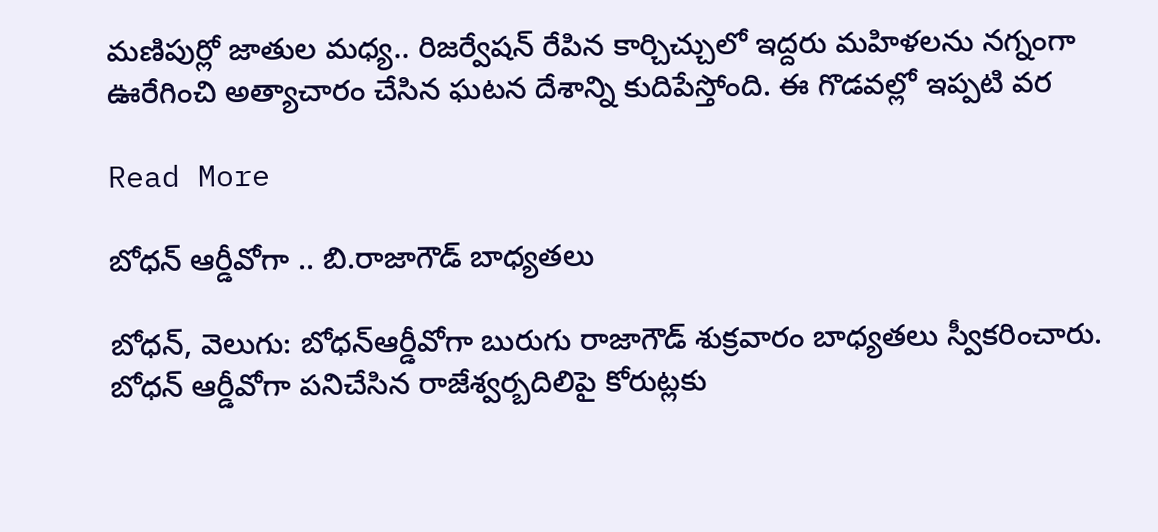మణిపుర్లో జాతుల మధ్య.. రిజర్వేషన్ రేపిన కార్చిచ్చులో ఇద్దరు మహిళలను నగ్నంగా ఊరేగించి అత్యాచారం చేసిన ఘటన దేశాన్ని కుదిపేస్తోంది. ఈ గొడవల్లో ఇప్పటి వర

Read More

బోధన్ ఆర్డీవోగా .. బి.రాజాగౌడ్ బాధ్యతలు

బోధన్, వెలుగు: బోధన్ఆర్డీవోగా బురుగు రాజాగౌడ్ శుక్రవారం బాధ్యతలు స్వీకరించారు. బోధన్ ఆర్డీవోగా పనిచేసిన రాజేశ్వర్బదిలిపై కోరుట్లకు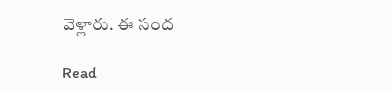వెళ్లారు. ఈ సంద

Read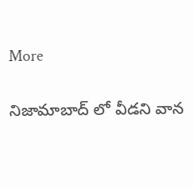More

నిజామాబాద్ లో వీడని వాన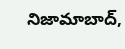నిజామాబాద్,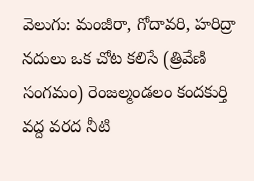వెలుగు: మంజీరా, గోదావరి, హరిద్రా నదులు ఒక చోట కలిసే (త్రివేణి సంగమం) రెంజల్మండలం కందకుర్తి వద్ద వరద నీటి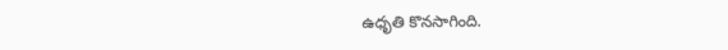ఉధృతి కొనసాగింది.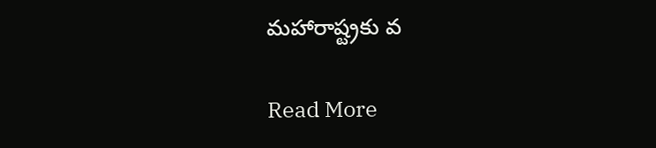మహారాష్ట్రకు వ

Read More